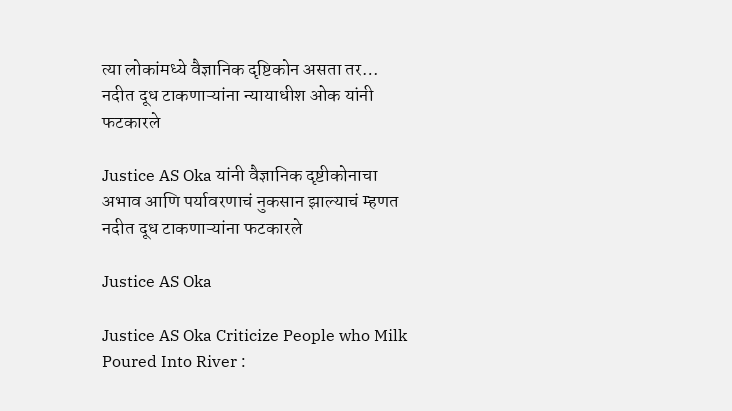त्या लोकांमध्ये वैज्ञानिक दृष्टिकोन असता तर… नदीत दूध टाकणाऱ्यांना न्याय‍ाधीश ओक यांनी फटकारले

Justice AS Oka यांनी वैज्ञानिक दृष्टीकोनाचा अभाव आणि पर्यावरणाचं नुकसान झाल्याचं म्हणत नदीत दूध टाकणाऱ्यांना फटकारले

Justice AS Oka

Justice AS Oka Criticize People who Milk Poured Into River :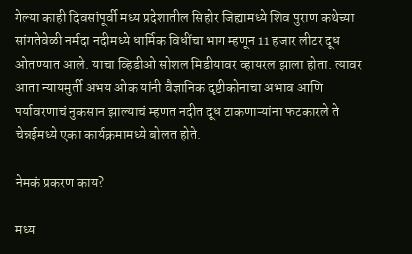गेल्या काही दिवसांपूर्वी मध्य प्रदेशातील सिहोर जिह्यामध्ये शिव पुराण कथेच्या सांगतेवेळी नर्मदा नदीमध्ये धार्मिक विधींचा भाग म्हणून 11 हजार लीटर दूध ओतण्यात आले. याचा व्हिडीओ सोशल मिडीयावर व्हायरल झाला होता. त्यावर आता न्यायमुर्ती अभय ओक यांनी वैज्ञानिक दृष्टीकोनाचा अभाव आणि पर्यावरणाचं नुकसान झाल्याचं म्हणत नदीत दूध टाकणाऱ्यांना फटकारले ते चेन्नईमध्ये एका कार्यक्रमामध्ये बोलत होते.

नेमकं प्रकरण काय?

मध्य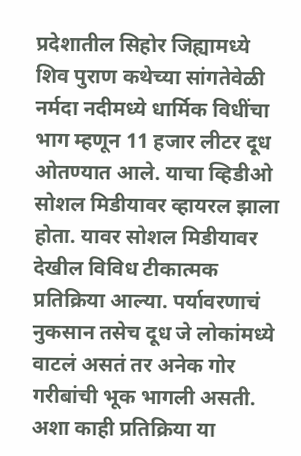प्रदेशातील सिहोर जिह्यामध्ये शिव पुराण कथेच्या सांगतेवेळी नर्मदा नदीमध्ये धार्मिक विधींचा भाग म्हणून 11 हजार लीटर दूध ओतण्यात आले. याचा व्हिडीओ सोशल मिडीयावर व्हायरल झाला होता. यावर सोशल मिडीयावर देखील विविध टीकात्मक प्रतिक्रिया आल्या. पर्यावरणाचं नुकसान तसेच दूध जे लोकांमध्ये वाटलं असतं तर अनेक गोर गरीबांची भूक भागली असती. अशा काही प्रतिक्रिया या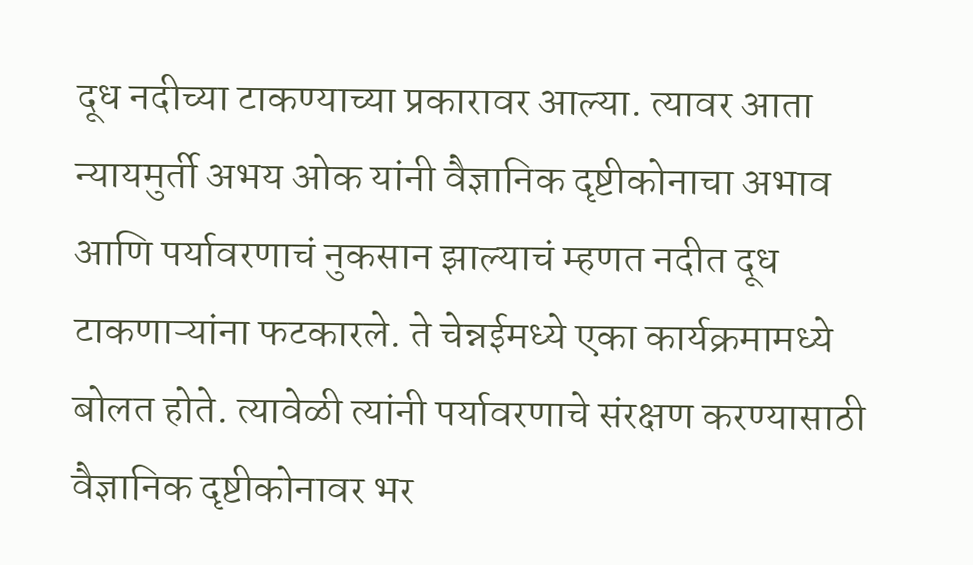दूध नदीच्या टाकण्याच्या प्रकारावर आल्या. त्यावर आता न्यायमुर्ती अभय ओक यांनी वैज्ञानिक दृष्टीकोनाचा अभाव आणि पर्यावरणाचं नुकसान झाल्याचं म्हणत नदीत दूध टाकणाऱ्यांना फटकारले. ते चेन्नईमध्ये एका कार्यक्रमामध्ये बोलत होते. त्यावेळी त्यांनी पर्यावरणाचे संरक्षण करण्यासाठी वैज्ञानिक दृष्टीकोनावर भर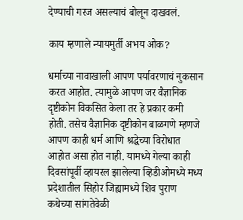देण्याची गरज असल्याचं बोलून दाखवलं.

काय म्हणाले न्यायमुर्ती अभय ओक?

धर्माच्या नावाखाली आपण पर्यावरणाचं नुकसान करत आहोत. त्यामुळे आपण जर वैज्ञानिक दृष्टीकोन विकसित केला तर हे प्रकार कमी होती. तसेच वैज्ञानिक दृष्टीकोन बाळगणे म्हणजे आपण काही धर्म आणि श्रद्धेच्या विरोधात आहोत असा होत नाही. यामध्ये गेल्या काही दिवसांपूर्वी व्हायरल झालेल्या व्हिडीओमध्ये मध्य प्रदेशातील सिहोर जिह्यामध्ये शिव पुराण कथेच्या सांगतेवेळी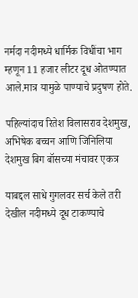नर्मदा नदीमध्ये धार्मिक विधींचा भाग म्हणून 11 हजार लीटर दूध ओतण्यात आले.मात्र यामुळे पाण्याचे प्रदुषण होते.

पहिल्यांदाच रितेश विलासराव देशमुख, अभिषेक बच्चन आणि जिनिलिया देशमुख बिग बॉसच्या मंचावर एकत्र

याबद्दल साधे गुगलवर सर्च केले तरी देखील नदीमध्ये दूध टाकण्याचे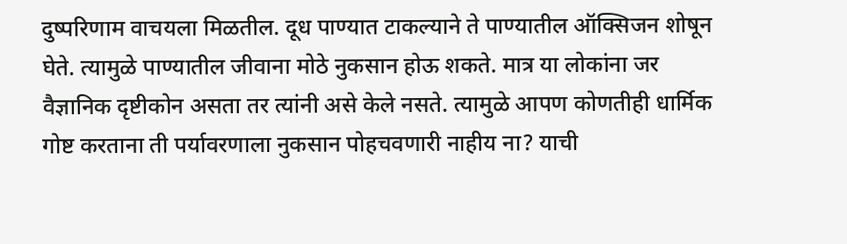दुष्परिणाम वाचयला मिळतील. दूध पाण्यात टाकल्याने ते पाण्यातील ऑक्सिजन शोषून घेते. त्यामुळे पाण्यातील जीवाना मोठे नुकसान होऊ शकते. मात्र या लोकांना जर वैज्ञानिक दृष्टीकोन असता तर त्यांनी असे केले नसते. त्यामुळे आपण कोणतीही धार्मिक गोष्ट करताना ती पर्यावरणाला नुकसान पोहचवणारी नाहीय ना? याची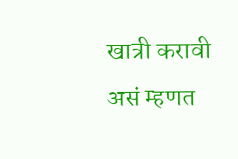खात्री करावी असं म्हणत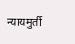न्यायमुर्ती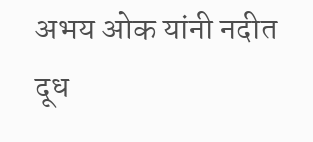अभय ओक यांनी नदीत दूध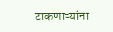टाकणाऱ्यांना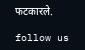फटकारले.

follow us